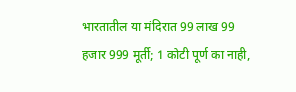भारतातील या मंदिरात 99 लाख 99 हजार 999 मूर्ती; 1 कोटी पूर्ण का नाही,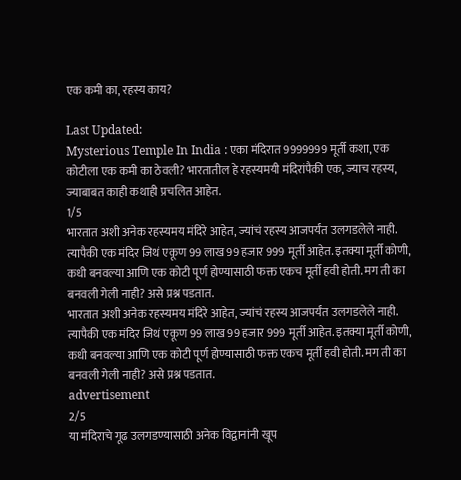एक कमी का, रहस्य काय?

Last Updated:
Mysterious Temple In India : एका मंदिरात 9999999 मूर्ती कशा, एक कोटीला एक कमी का ठेवली? भारतातील हे रहस्यमयी मंदिरांपैकी एक, ज्याच रहस्य, ज्याबाबत काही कथाही प्रचलित आहेत.
1/5
भारतात अशी अनेक रहस्यमय मंदिरे आहेत, ज्यांचं रहस्य आजपर्यंत उलगडलेले नाही. त्यापैकी एक मंदिर जिथं एकूण 99 लाख 99 हजार 999 मूर्ती आहेत. इतक्या मूर्ती कोणी, कधी बनवल्या आणि एक कोटी पूर्ण होण्यासाठी फक्त एकच मूर्ती हवी होती. मग ती का बनवली गेली नाही? असे प्रश्न पडतात.
भारतात अशी अनेक रहस्यमय मंदिरे आहेत, ज्यांचं रहस्य आजपर्यंत उलगडलेले नाही. त्यापैकी एक मंदिर जिथं एकूण 99 लाख 99 हजार 999 मूर्ती आहेत. इतक्या मूर्ती कोणी, कधी बनवल्या आणि एक कोटी पूर्ण होण्यासाठी फक्त एकच मूर्ती हवी होती. मग ती का बनवली गेली नाही? असे प्रश्न पडतात.
advertisement
2/5
या मंदिराचे गूढ उलगडण्यासाठी अनेक विद्वानांनी खूप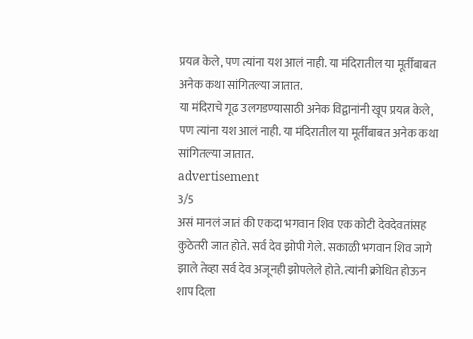प्रयत्न केले, पण त्यांना यश आलं नाही. या मंदिरातील या मूर्तींबाबत अनेक कथा सांगितल्या जातात.
या मंदिराचे गूढ उलगडण्यासाठी अनेक विद्वानांनी खूप प्रयत्न केले, पण त्यांना यश आलं नाही. या मंदिरातील या मूर्तींबाबत अनेक कथा सांगितल्या जातात.
advertisement
3/5
असं मानलं जातं की एकदा भगवान शिव एक कोटी देवदेवतांसह कुठेतरी जात होते. सर्व देव झोपी गेले. सकाळी भगवान शिव जागे झाले तेव्हा सर्व देव अजूनही झोपलेले होते. त्यांनी क्रोधित होऊन शाप दिला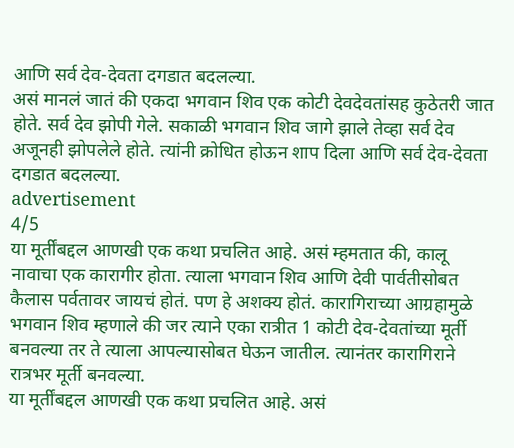आणि सर्व देव-देवता दगडात बदलल्या.
असं मानलं जातं की एकदा भगवान शिव एक कोटी देवदेवतांसह कुठेतरी जात होते. सर्व देव झोपी गेले. सकाळी भगवान शिव जागे झाले तेव्हा सर्व देव अजूनही झोपलेले होते. त्यांनी क्रोधित होऊन शाप दिला आणि सर्व देव-देवता दगडात बदलल्या.
advertisement
4/5
या मूर्तींबद्दल आणखी एक कथा प्रचलित आहे. असं म्हमतात की, कालू नावाचा एक कारागीर होता. त्याला भगवान शिव आणि देवी पार्वतीसोबत कैलास पर्वतावर जायचं होतं. पण हे अशक्य होतं. कारागिराच्या आग्रहामुळे भगवान शिव म्हणाले की जर त्याने एका रात्रीत 1 कोटी देव-देवतांच्या मूर्ती बनवल्या तर ते त्याला आपल्यासोबत घेऊन जातील. त्यानंतर कारागिराने रात्रभर मूर्ती बनवल्या.
या मूर्तींबद्दल आणखी एक कथा प्रचलित आहे. असं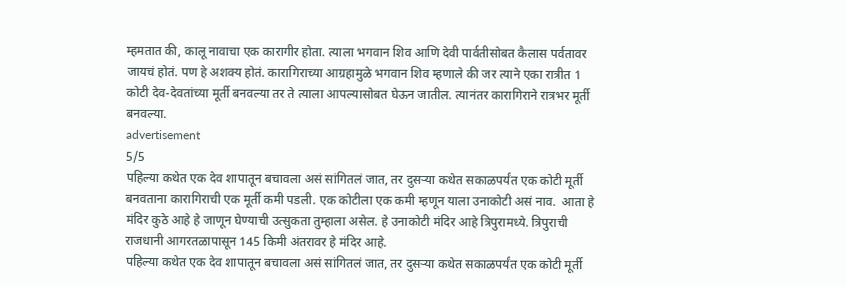म्हमतात की, कालू नावाचा एक कारागीर होता. त्याला भगवान शिव आणि देवी पार्वतीसोबत कैलास पर्वतावर जायचं होतं. पण हे अशक्य होतं. कारागिराच्या आग्रहामुळे भगवान शिव म्हणाले की जर त्याने एका रात्रीत 1 कोटी देव-देवतांच्या मूर्ती बनवल्या तर ते त्याला आपल्यासोबत घेऊन जातील. त्यानंतर कारागिराने रात्रभर मूर्ती बनवल्या.
advertisement
5/5
पहिल्या कथेत एक देव शापातून बचावला असं सांगितलं जात, तर दुसऱ्या कथेत सकाळपर्यंत एक कोटी मूर्ती बनवताना कारागिराची एक मूर्ती कमी पडली. एक कोटीला एक कमी म्हणून याला उनाकोटी असं नाव.  आता हे मंदिर कुठे आहे हे जाणून घेण्याची उत्सुकता तुम्हाला असेल. हे उनाकोटी मंदिर आहे त्रिपुरामध्ये. त्रिपुराची राजधानी आगरतळापासून 145 किमी अंतरावर हे मंदिर आहे.
पहिल्या कथेत एक देव शापातून बचावला असं सांगितलं जात, तर दुसऱ्या कथेत सकाळपर्यंत एक कोटी मूर्ती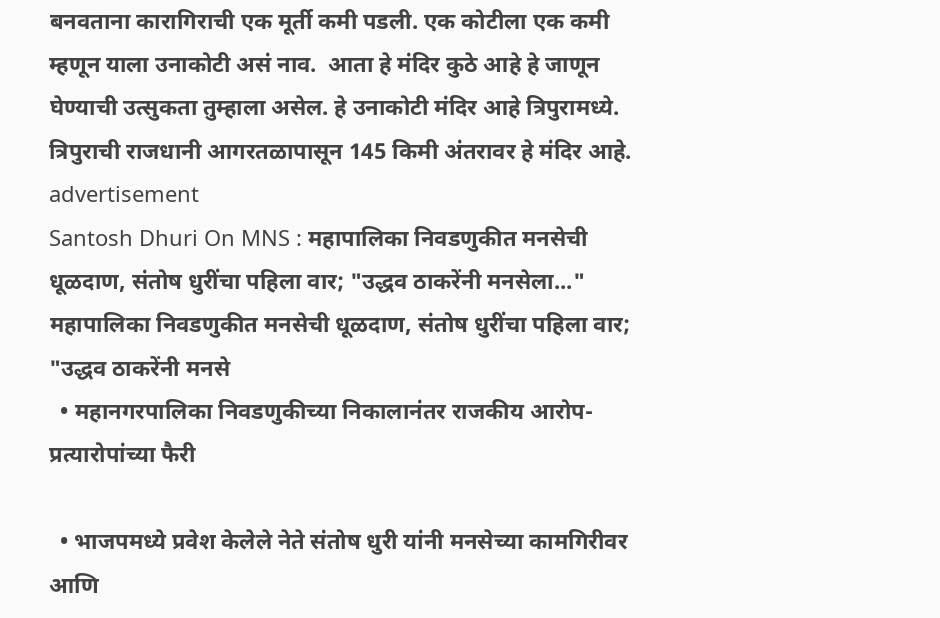बनवताना कारागिराची एक मूर्ती कमी पडली. एक कोटीला एक कमी म्हणून याला उनाकोटी असं नाव.  आता हे मंदिर कुठे आहे हे जाणून घेण्याची उत्सुकता तुम्हाला असेल. हे उनाकोटी मंदिर आहे त्रिपुरामध्ये. त्रिपुराची राजधानी आगरतळापासून 145 किमी अंतरावर हे मंदिर आहे.
advertisement
Santosh Dhuri On MNS : महापालिका निवडणुकीत मनसेची धूळदाण, संतोष धुरींचा पहिला वार; "उद्धव ठाकरेंनी मनसेला..."
महापालिका निवडणुकीत मनसेची धूळदाण, संतोष धुरींचा पहिला वार; "उद्धव ठाकरेंनी मनसे
  • महानगरपालिका निवडणुकीच्या निकालानंतर राजकीय आरोप-प्रत्यारोपांच्या फैरी

  • भाजपमध्ये प्रवेश केलेले नेते संतोष धुरी यांनी मनसेच्या कामगिरीवर आणि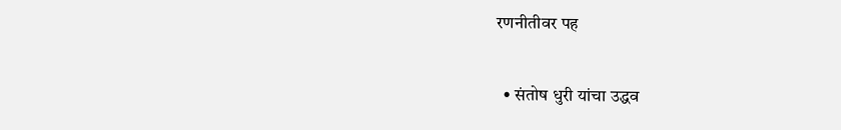रणनीतीवर पह

  • संतोष धुरी यांचा उद्धव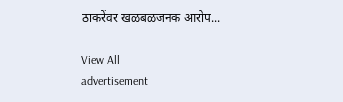ठाकरेंवर खळबळजनक आरोप...

View All
advertisement